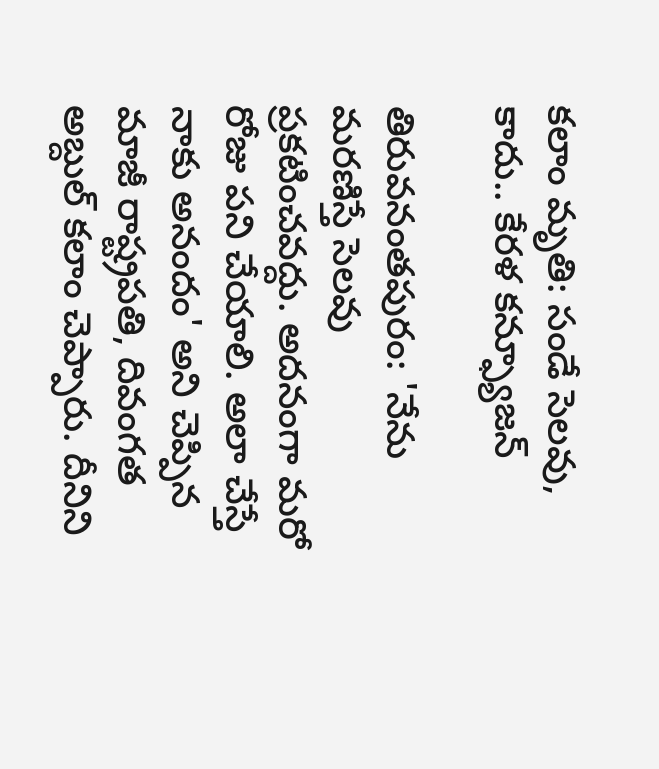కలాం మృతి: సండే సెలవు, కాదు.. కేరళ కన్ఫ్యూజన్

తిరువనంతపురం: 'నేను మరణిస్తే సెలవు ప్రకటించవద్దు. అదనంగా మరో రోజు పని చేయాలి. అలా చేస్తే నాకు అనందం' అని చెప్పిన మాజీ రాష్ట్రపతి, దివంగత అబ్దుల్ కలాం చెప్పారు. దీనిని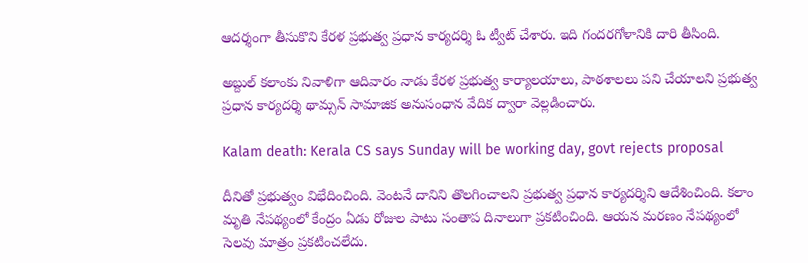ఆదర్శంగా తీసుకొని కేరళ ప్రభుత్వ ప్రధాన కార్యదర్శి ఓ ట్వీట్ చేశారు. ఇది గందరగోళానికి దారి తీసింది.

అబ్దుల్ కలాంకు నివాళిగా ఆదివారం నాడు కేరళ ప్రభుత్వ కార్యాలయాలు, పాఠశాలలు పని చేయాలని ప్రభుత్వ ప్రధాన కార్యదర్శి థామ్సన్ సామాజిక అనుసంధాన వేదిక ద్వారా వెల్లడించారు.

Kalam death: Kerala CS says Sunday will be working day, govt rejects proposal

దీనితో ప్రభుత్వం విభేదించింది. వెంటనే దానిని తొలగించాలని ప్రభుత్వ ప్రధాన కార్యదర్శిని ఆదేశించింది. కలాం మృతి నేపథ్యంలో కేంద్రం ఏడు రోజుల పాటు సంతాప దినాలుగా ప్రకటించింది. ఆయన మరణం నేపథ్యంలో సెలవు మాత్రం ప్రకటించలేదు.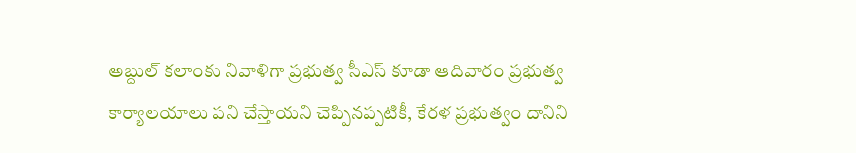అబ్దుల్ కలాంకు నివాళిగా ప్రభుత్వ సీఎస్ కూడా ఆదివారం ప్రభుత్వ కార్యాలయాలు పని చేస్తాయని చెప్పినప్పటికీ, కేరళ ప్రభుత్వం దానిని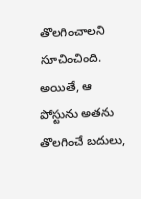తొలగించాలని సూచించింది. అయితే, ఆ పోస్టును అతను తొలగించే బదులు,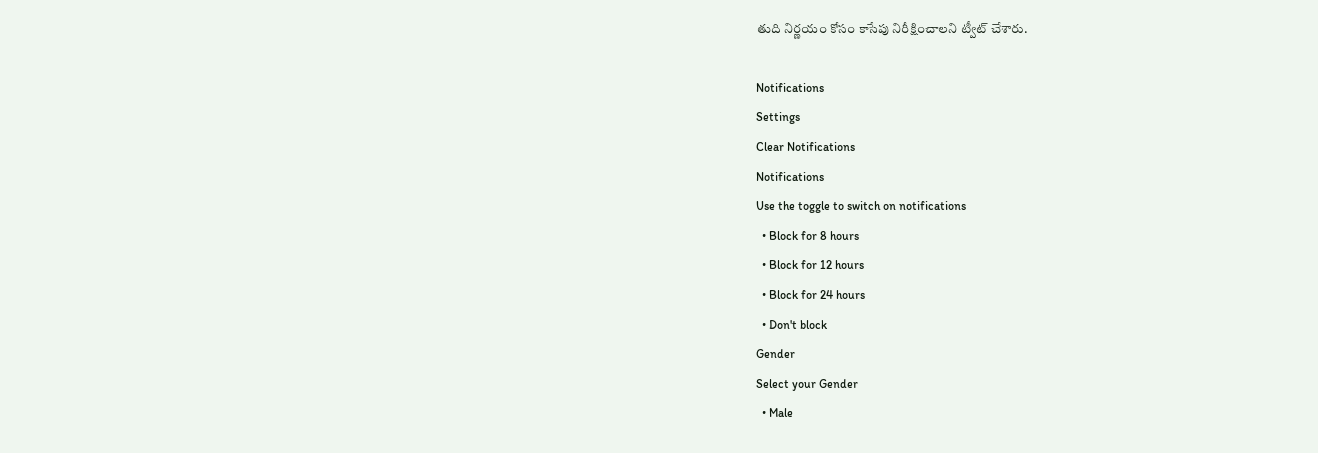తుది నిర్ణయం కోసం కాసేపు నిరీక్షించాలని ట్వీట్ చేశారు.

Notifications
Settings
Clear Notifications
Notifications
Use the toggle to switch on notifications
  • Block for 8 hours
  • Block for 12 hours
  • Block for 24 hours
  • Don't block
Gender
Select your Gender
  • Male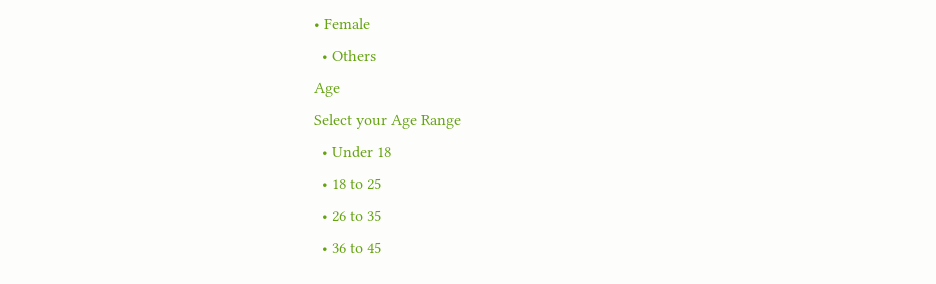• Female
  • Others
Age
Select your Age Range
  • Under 18
  • 18 to 25
  • 26 to 35
  • 36 to 45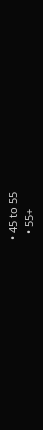• 45 to 55
  • 55+